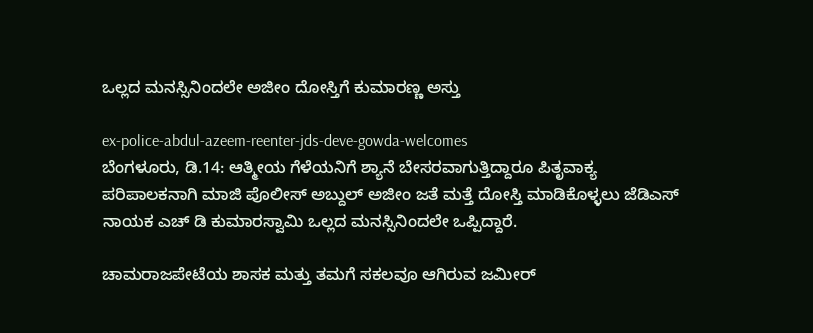ಒಲ್ಲದ ಮನಸ್ಸಿನಿಂದಲೇ ಅಜೀಂ ದೋಸ್ತಿಗೆ ಕುಮಾರಣ್ಣ ಅಸ್ತು

ex-police-abdul-azeem-reenter-jds-deve-gowda-welcomes
ಬೆಂಗಳೂರು, ಡಿ.14: ಆತ್ಮೀಯ ಗೆಳೆಯನಿಗೆ ಶ್ಯಾನೆ ಬೇಸರವಾಗುತ್ತಿದ್ದಾರೂ ಪಿತೃವಾಕ್ಯ ಪರಿಪಾಲಕನಾಗಿ ಮಾಜಿ ಪೊಲೀಸ್ ಅಬ್ದುಲ್ ಅಜೀಂ ಜತೆ ಮತ್ತೆ ದೋಸ್ತಿ ಮಾಡಿಕೊಳ್ಳಲು ಜೆಡಿಎಸ್ ನಾಯಕ ಎಚ್ ಡಿ ಕುಮಾರಸ್ವಾಮಿ ಒಲ್ಲದ ಮನಸ್ಸಿನಿಂದಲೇ ಒಪ್ಪಿದ್ದಾರೆ.

ಚಾಮರಾಜಪೇಟೆಯ ಶಾಸಕ ಮತ್ತು ತಮಗೆ ಸಕಲವೂ ಆಗಿರುವ ಜಮೀರ್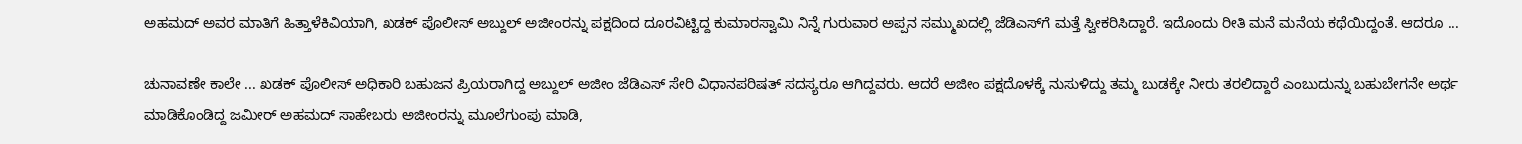ಅಹಮದ್ ಅವರ ಮಾತಿಗೆ ಹಿತ್ತಾಳೆಕಿವಿಯಾಗಿ, ಖಡಕ್ ಪೊಲೀಸ್ ಅಬ್ದುಲ್ ಅಜೀಂರನ್ನು ಪಕ್ಷದಿಂದ ದೂರವಿಟ್ಟಿದ್ದ ಕುಮಾರಸ್ವಾಮಿ ನಿನ್ನೆ ಗುರುವಾರ ಅಪ್ಪನ ಸಮ್ಮುಖದಲ್ಲಿ ಜೆಡಿಎಸ್‌ಗೆ ಮತ್ತೆ ಸ್ವೀಕರಿಸಿದ್ದಾರೆ. ಇದೊಂದು ರೀತಿ ಮನೆ ಮನೆಯ ಕಥೆಯಿದ್ದಂತೆ. ಆದರೂ ...

ಚುನಾವಣೇ ಕಾಲೇ ... ಖಡಕ್ ಪೊಲೀಸ್ ಅಧಿಕಾರಿ ಬಹುಜನ ಪ್ರಿಯರಾಗಿದ್ದ ಅಬ್ದುಲ್ ಅಜೀಂ ಜೆಡಿಎಸ್ ಸೇರಿ ವಿಧಾನಪರಿಷತ್ ಸದಸ್ಯರೂ ಆಗಿದ್ದವರು. ಆದರೆ ಅಜೀಂ ಪಕ್ಷದೊಳಕ್ಕೆ ನುಸುಳಿದ್ದು ತಮ್ಮ ಬುಡಕ್ಕೇ ನೀರು ತರಲಿದ್ದಾರೆ ಎಂಬುದುನ್ನು ಬಹುಬೇಗನೇ ಅರ್ಥ ಮಾಡಿಕೊಂಡಿದ್ದ ಜಮೀರ್ ಅಹಮದ್ ಸಾಹೇಬರು ಅಜೀಂರನ್ನು ಮೂಲೆಗುಂಪು ಮಾಡಿ,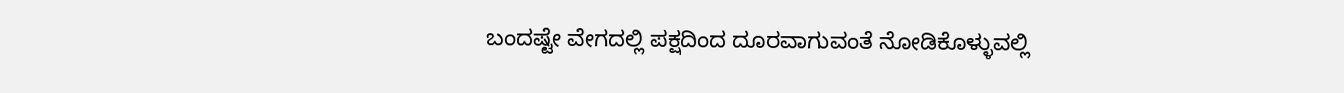ಬಂದಷ್ಟೇ ವೇಗದಲ್ಲಿ ಪಕ್ಷದಿಂದ ದೂರವಾಗುವಂತೆ ನೋಡಿಕೊಳ್ಳುವಲ್ಲಿ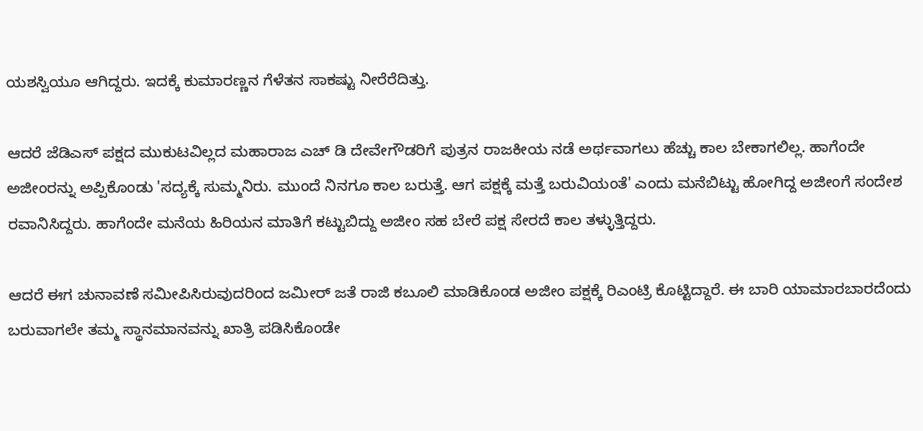ಯಶಸ್ವಿಯೂ ಆಗಿದ್ದರು. ಇದಕ್ಕೆ ಕುಮಾರಣ್ಣನ ಗೆಳೆತನ ಸಾಕಷ್ಟು ನೀರೆರೆದಿತ್ತು.

ಆದರೆ ಜೆಡಿಎಸ್ ಪಕ್ಷದ ಮುಕುಟವಿಲ್ಲದ ಮಹಾರಾಜ ಎಚ್ ಡಿ ದೇವೇಗೌಡರಿಗೆ ಪುತ್ರನ ರಾಜಕೀಯ ನಡೆ ಅರ್ಥವಾಗಲು ಹೆಚ್ಚು ಕಾಲ ಬೇಕಾಗಲಿಲ್ಲ. ಹಾಗೆಂದೇ ಅಜೀಂರನ್ನು ಅಪ್ಪಿಕೊಂಡು 'ಸದ್ಯಕ್ಕೆ ಸುಮ್ಮನಿರು. ಮುಂದೆ ನಿನಗೂ ಕಾಲ ಬರುತ್ತೆ. ಆಗ ಪಕ್ಷಕ್ಕೆ ಮತ್ತೆ ಬರುವಿಯಂತೆ' ಎಂದು ಮನೆಬಿಟ್ಟು ಹೋಗಿದ್ದ ಅಜೀಂಗೆ ಸಂದೇಶ ರವಾನಿಸಿದ್ದರು. ಹಾಗೆಂದೇ ಮನೆಯ ಹಿರಿಯನ ಮಾತಿಗೆ ಕಟ್ಟುಬಿದ್ದು ಅಜೀಂ ಸಹ ಬೇರೆ ಪಕ್ಷ ಸೇರದೆ ಕಾಲ ತಳ್ಳುತ್ತಿದ್ದರು.

ಆದರೆ ಈಗ ಚುನಾವಣೆ ಸಮೀಪಿಸಿರುವುದರಿಂದ ಜಮೀರ್ ಜತೆ ರಾಜಿ ಕಬೂಲಿ ಮಾಡಿಕೊಂಡ ಅಜೀಂ ಪಕ್ಷಕ್ಕೆ ರಿಎಂಟ್ರಿ ಕೊಟ್ಟಿದ್ದಾರೆ. ಈ ಬಾರಿ ಯಾಮಾರಬಾರದೆಂದು ಬರುವಾಗಲೇ ತಮ್ಮ ಸ್ಥಾನಮಾನವನ್ನು ಖಾತ್ರಿ ಪಡಿಸಿಕೊಂಡೇ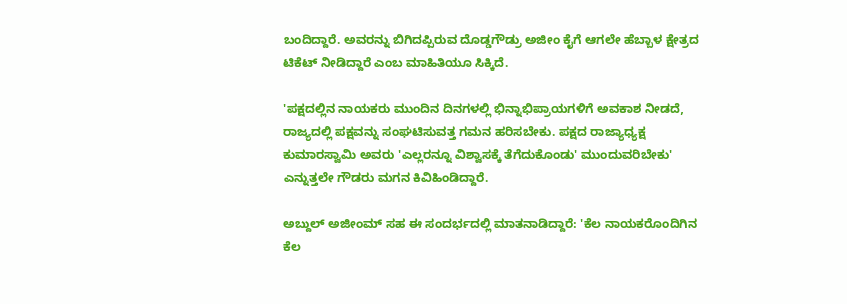ಬಂದಿದ್ದಾರೆ. ಅವರನ್ನು ಬಿಗಿದಪ್ಪಿರುವ ದೊಡ್ಡಗೌಡ್ರು ಅಜೀಂ ಕೈಗೆ ಆಗಲೇ ಹೆಬ್ಬಾಳ ಕ್ಷೇತ್ರದ ಟಿಕೆಟ್ ನೀಡಿದ್ದಾರೆ ಎಂಬ ಮಾಹಿತಿಯೂ ಸಿಕ್ಕಿದೆ.

'ಪಕ್ಷದಲ್ಲಿನ ನಾಯಕರು ಮುಂದಿನ ದಿನಗಳಲ್ಲಿ ಭಿನ್ನಾಭಿಪ್ರಾಯಗಳಿಗೆ ಅವಕಾಶ ನೀಡದೆ, ರಾಜ್ಯದಲ್ಲಿ ಪಕ್ಷವನ್ನು ಸಂಘಟಿಸುವತ್ತ ಗಮನ ಹರಿಸಬೇಕು. ಪಕ್ಷದ ರಾಜ್ಯಾಧ್ಯಕ್ಷ ಕುಮಾರಸ್ವಾಮಿ ಅವರು 'ಎಲ್ಲರನ್ನೂ ವಿಶ್ವಾಸಕ್ಕೆ ತೆಗೆದುಕೊಂಡು' ಮುಂದುವರಿಬೇಕು' ಎನ್ನುತ್ತಲೇ ಗೌಡರು ಮಗನ ಕಿವಿಹಿಂಡಿದ್ದಾರೆ.

ಅಬ್ದುಲ್ ಅಜೀಂಮ್ ಸಹ ಈ ಸಂದರ್ಭದಲ್ಲಿ ಮಾತನಾಡಿದ್ದಾರೆ: 'ಕೆಲ ನಾಯಕರೊಂದಿಗಿನ ಕೆಲ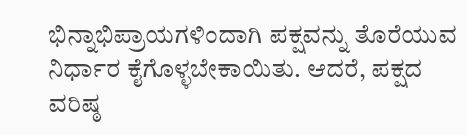ಭಿನ್ನಾಭಿಪ್ರಾಯಗಳಿಂದಾಗಿ ಪಕ್ಷವನ್ನು ತೊರೆಯುವ ನಿರ್ಧಾರ ಕೈಗೊಳ್ಳಬೇಕಾಯಿತು. ಆದರೆ, ಪಕ್ಷದ ವರಿಷ್ಠ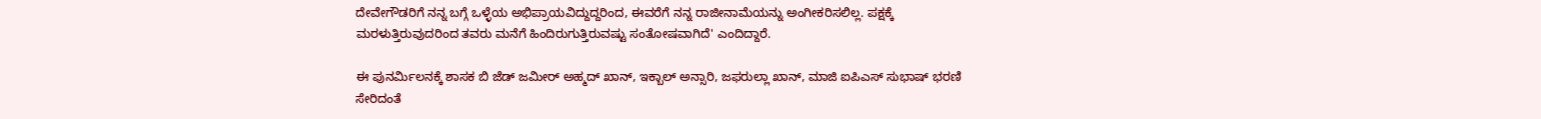ದೇವೇಗೌಡರಿಗೆ ನನ್ನ ಬಗ್ಗೆ ಒಳ್ಳೆಯ ಅಭಿಪ್ರಾಯವಿದ್ದುದ್ದರಿಂದ, ಈವರೆಗೆ ನನ್ನ ರಾಜೀನಾಮೆಯನ್ನು ಅಂಗೀಕರಿಸಲಿಲ್ಲ. ಪಕ್ಷಕ್ಕೆ ಮರಳುತ್ತಿರುವುದರಿಂದ ತವರು ಮನೆಗೆ ಹಿಂದಿರುಗುತ್ತಿರುವಷ್ಟು ಸಂತೋಷವಾಗಿದೆ' ಎಂದಿದ್ದಾರೆ.

ಈ ಪುನರ್ಮಿಲನಕ್ಕೆ ಶಾಸಕ ಬಿ ಜೆಡ್ ಜಮೀರ್ ಅಹ್ಮದ್‌ ಖಾನ್, ಇಕ್ಬಾಲ್ ಅನ್ಸಾರಿ, ಜಫರುಲ್ಲಾ ಖಾನ್, ಮಾಜಿ ಐಪಿಎಸ್ ಸುಭಾಷ್ ಭರಣಿ ಸೇರಿದಂತೆ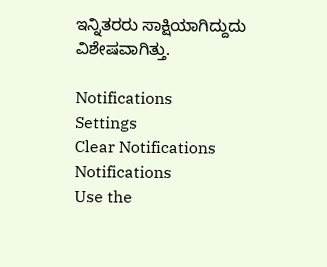ಇನ್ನಿತರರು ಸಾಕ್ಷಿಯಾಗಿದ್ದುದು ವಿಶೇಷವಾಗಿತ್ತು.

Notifications
Settings
Clear Notifications
Notifications
Use the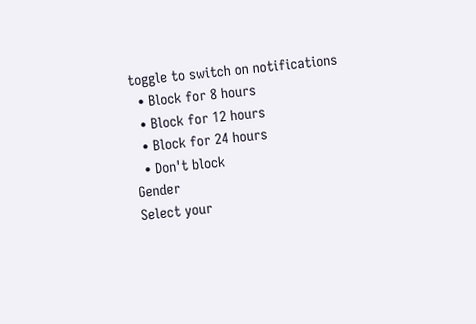toggle to switch on notifications
  • Block for 8 hours
  • Block for 12 hours
  • Block for 24 hours
  • Don't block
Gender
Select your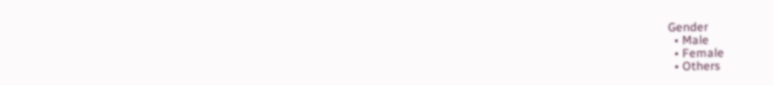Gender
  • Male
  • Female
  • Others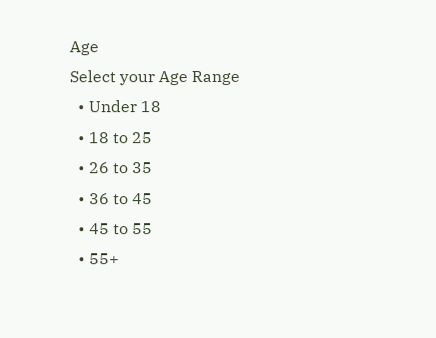Age
Select your Age Range
  • Under 18
  • 18 to 25
  • 26 to 35
  • 36 to 45
  • 45 to 55
  • 55+